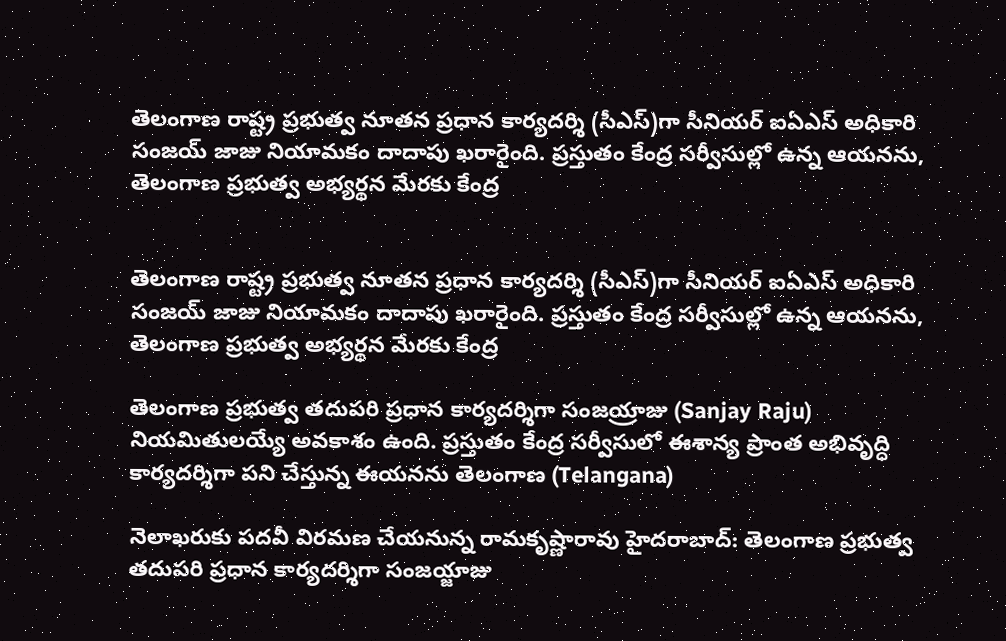తెలంగాణ రాష్ట్ర ప్రభుత్వ నూతన ప్రధాన కార్యదర్శి (సీఎస్)గా సీనియర్ ఐఏఎస్ అధికారి సంజయ్ జాజు నియామకం దాదాపు ఖరారైంది. ప్రస్తుతం కేంద్ర సర్వీసుల్లో ఉన్న ఆయనను, తెలంగాణ ప్రభుత్వ అభ్యర్థన మేరకు కేంద్ర


తెలంగాణ రాష్ట్ర ప్రభుత్వ నూతన ప్రధాన కార్యదర్శి (సీఎస్)గా సీనియర్ ఐఏఎస్ అధికారి సంజయ్ జాజు నియామకం దాదాపు ఖరారైంది. ప్రస్తుతం కేంద్ర సర్వీసుల్లో ఉన్న ఆయనను, తెలంగాణ ప్రభుత్వ అభ్యర్థన మేరకు కేంద్ర

తెలంగాణ ప్రభుత్వ తదుపరి ప్రధాన కార్యదర్శిగా సంజయ్రాజు (Sanjay Raju) నియమితులయ్యే అవకాశం ఉంది. ప్రస్తుతం కేంద్ర సర్వీసులో ఈశాన్య ప్రాంత అభివృద్ధి కార్యదర్శిగా పని చేస్తున్న ఈయనను తెలంగాణ (Telangana)

నెలాఖరుకు పదవీ విరమణ చేయనున్న రామకృష్ణారావు హైదరాబాద్: తెలంగాణ ప్రభుత్వ తదుపరి ప్రధాన కార్యదర్శిగా సంజయ్జాజు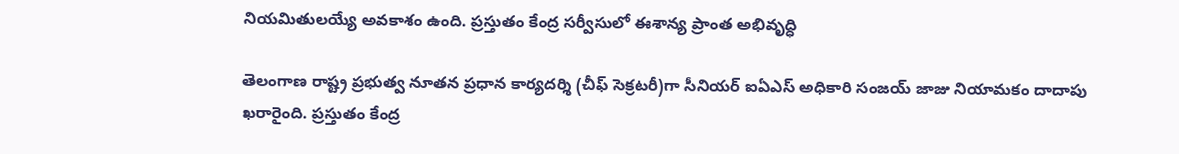నియమితులయ్యే అవకాశం ఉంది. ప్రస్తుతం కేంద్ర సర్వీసులో ఈశాన్య ప్రాంత అభివృద్ధి

తెలంగాణ రాష్ట్ర ప్రభుత్వ నూతన ప్రధాన కార్యదర్శి (చీఫ్ సెక్రటరీ)గా సీనియర్ ఐఏఎస్ అధికారి సంజయ్ జాజు నియామకం దాదాపు ఖరారైంది. ప్రస్తుతం కేంద్ర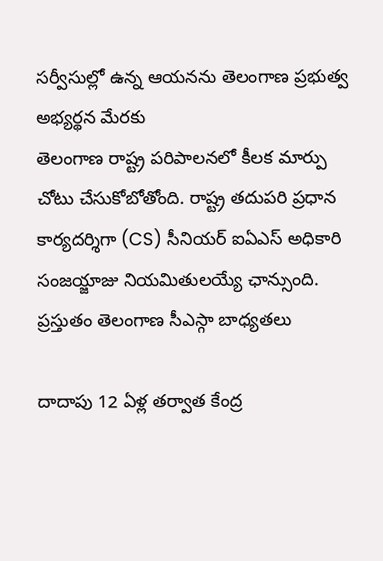సర్వీసుల్లో ఉన్న ఆయనను తెలంగాణ ప్రభుత్వ అభ్యర్థన మేరకు
తెలంగాణ రాష్ట్ర పరిపాలనలో కీలక మార్పు చోటు చేసుకోబోతోంది. రాష్ట్ర తదుపరి ప్రధాన కార్యదర్శిగా (CS) సీనియర్ ఐఏఎస్ అధికారి సంజయ్జాజు నియమితులయ్యే ఛాన్సుంది. ప్రస్తుతం తెలంగాణ సీఎస్గా బాధ్యతలు

దాదాపు 12 ఏళ్ల తర్వాత కేంద్ర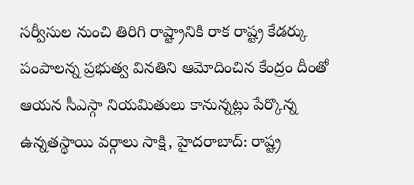సర్వీసుల నుంచి తిరిగి రాష్ట్రానికి రాక రాష్ట్ర కేడర్కు పంపాలన్న ప్రభుత్వ వినతిని ఆమోదించిన కేంద్రం దీంతో ఆయన సీఎస్గా నియమితులు కానున్నట్లు పేర్కొన్న ఉన్నతస్థాయి వర్గాలు సాక్షి, హైదరాబాద్: రాష్ట్ర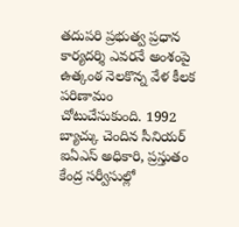తదుపరి ప్రభుత్వ ప్రధాన కార్యదర్శి ఎవరనే అంశంపై ఉత్కంఠ నెలకొన్న వేళ కీలక పరిణామం చోటుచేసుకుంది. 1992 బ్యాచ్కు చెందిన సీనియర్ ఐఏఎస్ అధికారి, ప్రస్తుతం కేంద్ర సర్వీసుల్లో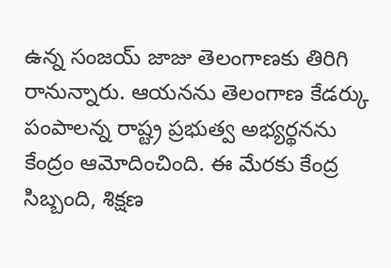ఉన్న సంజయ్ జాజు తెలంగాణకు తిరిగి రానున్నారు. ఆయనను తెలంగాణ కేడర్కు పంపాలన్న రాష్ట్ర ప్రభుత్వ అభ్యర్థనను కేంద్రం ఆమోదించింది. ఈ మేరకు కేంద్ర సిబ్బంది, శిక్షణ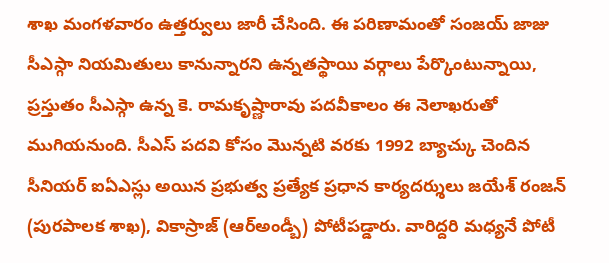శాఖ మంగళవారం ఉత్తర్వులు జారీ చేసింది. ఈ పరిణామంతో సంజయ్ జాజు సీఎస్గా నియమితులు కానున్నారని ఉన్నతస్థాయి వర్గాలు పేర్కొంటున్నాయి, ప్రస్తుతం సీఎస్గా ఉన్న కె. రామకృష్ణారావు పదవీకాలం ఈ నెలాఖరుతో ముగియనుంది. సీఎస్ పదవి కోసం మొన్నటి వరకు 1992 బ్యాచ్కు చెందిన సీనియర్ ఐఏఎస్లు అయిన ప్రభుత్వ ప్రత్యేక ప్రధాన కార్యదర్శులు జయేశ్ రంజన్ (పురపాలక శాఖ), వికాస్రాజ్ (ఆర్అండ్బీ) పోటీపడ్డారు. వారిద్దరి మధ్యనే పోటీ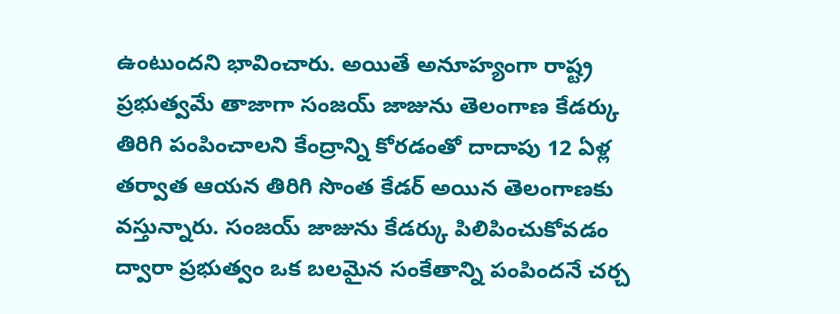ఉంటుందని భావించారు. అయితే అనూహ్యంగా రాష్ట్ర ప్రభుత్వమే తాజాగా సంజయ్ జాజును తెలంగాణ కేడర్కు తిరిగి పంపించాలని కేంద్రాన్ని కోరడంతో దాదాపు 12 ఏళ్ల తర్వాత ఆయన తిరిగి సొంత కేడర్ అయిన తెలంగాణకు వస్తున్నారు. సంజయ్ జాజును కేడర్కు పిలిపించుకోవడం ద్వారా ప్రభుత్వం ఒక బలమైన సంకేతాన్ని పంపిందనే చర్చ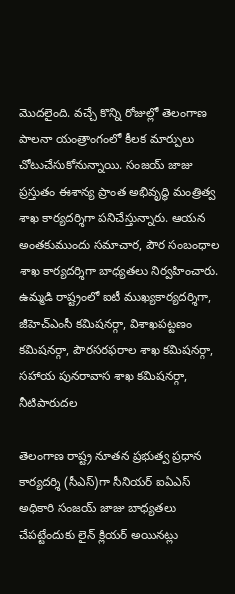మొదలైంది. వచ్చే కొన్ని రోజుల్లో తెలంగాణ పాలనా యంత్రాంగంలో కీలక మార్పులు చోటుచేసుకోనున్నాయి. సంజయ్ జాజు ప్రస్తుతం ఈశాన్య ప్రాంత అభివృద్ధి మంత్రిత్వ శాఖ కార్యదర్శిగా పనిచేస్తున్నారు. ఆయన అంతకుముందు సమాచార, పౌర సంబంధాల శాఖ కార్యదర్శిగా బాధ్యతలు నిర్వహించారు. ఉమ్మడి రాష్ట్రంలో ఐటీ ముఖ్యకార్యదర్శిగా, జీహెచ్ఎంసీ కమిషనర్గా, విశాఖపట్టణం కమిషనర్గా, పౌరసరఫరాల శాఖ కమిషనర్గా, సహాయ పునరావాస శాఖ కమిషనర్గా, నీటిపారుదల

తెలంగాణ రాష్ట్ర నూతన ప్రభుత్వ ప్రధాన కార్యదర్శి (సీఎస్)గా సీనియర్ ఐఏఎస్ అధికారి సంజయ్ జాజు బాధ్యతలు చేపట్టేందుకు లైన్ క్లియర్ అయినట్లు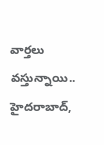వార్తలు వస్తున్నాయి.. హైదరాబాద్,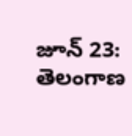జూన్ 23: తెలంగాణ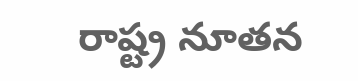రాష్ట్ర నూతన